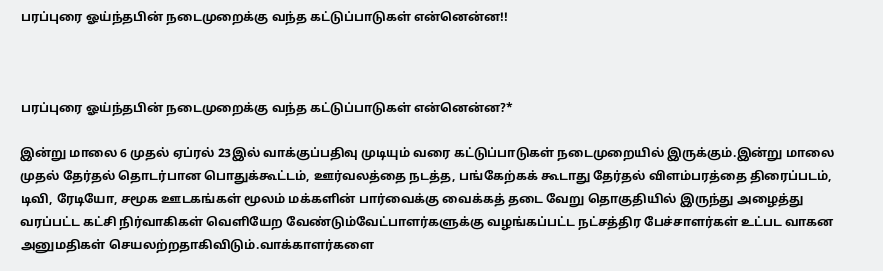பரப்புரை ஓய்ந்தபின் நடைமுறைக்கு வந்த கட்டுப்பாடுகள் என்னென்ன!!



பரப்புரை ஓய்ந்தபின் நடைமுறைக்கு வந்த கட்டுப்பாடுகள் என்னென்ன?*

இன்று மாலை 6 முதல் ஏப்ரல் 23இல் வாக்குப்பதிவு முடியும் வரை கட்டுப்பாடுகள் நடைமுறையில் இருக்கும்.இன்று மாலை முதல் தேர்தல் தொடர்பான பொதுக்கூட்டம், ஊர்வலத்தை நடத்த, பங்கேற்கக் கூடாது தேர்தல் விளம்பரத்தை திரைப்படம், டிவி, ரேடியோ, சமூக ஊடகங்கள் மூலம் மக்களின் பார்வைக்கு வைக்கத் தடை வேறு தொகுதியில் இருந்து அழைத்து வரப்பட்ட கட்சி நிர்வாகிகள் வெளியேற வேண்டும்வேட்பாளர்களுக்கு வழங்கப்பட்ட நட்சத்திர பேச்சாளர்கள் உட்பட வாகன அனுமதிகள் செயலற்றதாகிவிடும்.வாக்காளர்களை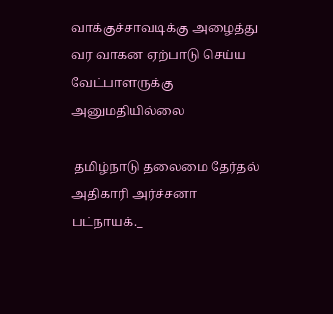வாக்குச்சாவடிக்கு அழைத்து வர வாகன ஏற்பாடு செய்ய வேட்பாளருக்கு அனுமதியில்லை

 தமிழ்நாடு தலைமை தேர்தல் அதிகாரி அர்ச்சனா பட்நாயக்._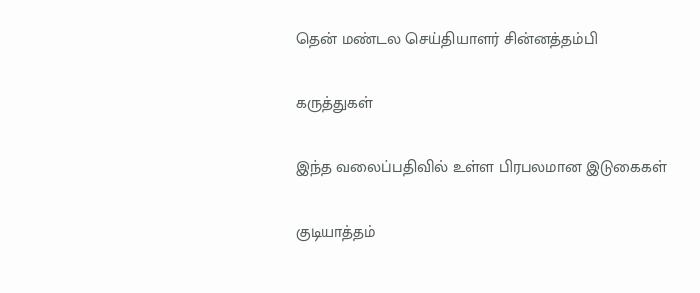தென் மண்டல செய்தியாளர் சின்னத்தம்பி

கருத்துகள்

இந்த வலைப்பதிவில் உள்ள பிரபலமான இடுகைகள்

குடியாத்தம்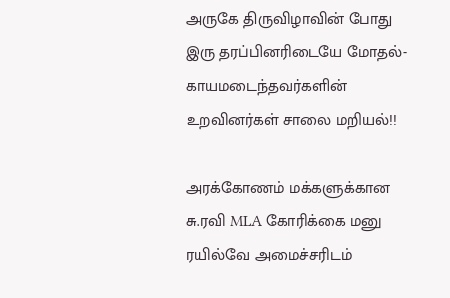அருகே திருவிழாவின் போது இரு தரப்பினரிடையே மோதல்- காயமடைந்தவர்களின் உறவினர்கள் சாலை மறியல்!!

அரக்கோணம் மக்களுக்கான சு.ரவி MLA கோரிக்கை மனு ரயில்வே அமைச்சரிடம்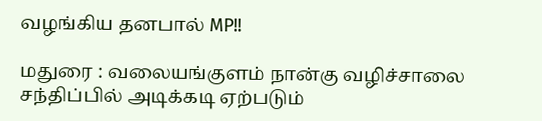வழங்கிய தனபால் MP!!

மதுரை : வலையங்குளம் நான்கு வழிச்சாலை சந்திப்பில் அடிக்கடி ஏற்படும்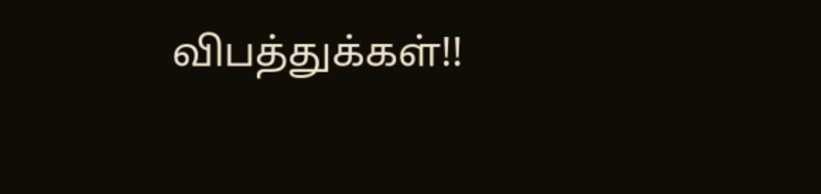விபத்துக்கள்!!